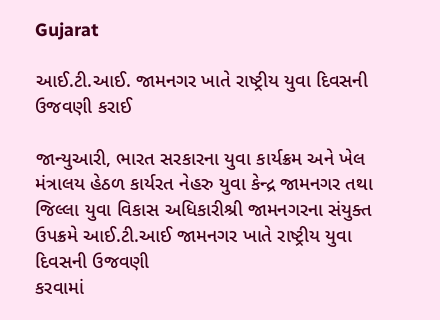Gujarat

આઈ.ટી.આઈ. જામનગર ખાતે રાષ્ટ્રીય યુવા દિવસની ઉજવણી કરાઈ

જાન્યુઆરી, ભારત સરકારના યુવા કાર્યક્રમ અને ખેલ મંત્રાલય હેઠળ કાર્યરત નેહરુ યુવા કેન્દ્ર જામનગર તથા
જિલ્લા યુવા વિકાસ અધિકારીશ્રી જામનગરના સંયુક્ત ઉપક્રમે આઈ.ટી.આઈ જામનગર ખાતે રાષ્ટ્રીય યુવા દિવસની ઉજવણી
કરવામાં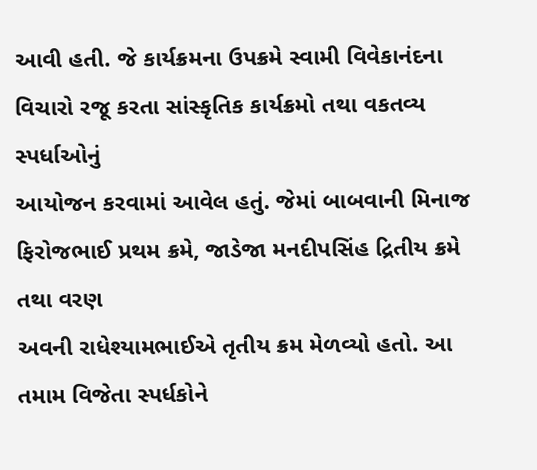આવી હતી. જે કાર્યક્રમના ઉપક્રમે સ્વામી વિવેકાનંદના વિચારો રજૂ કરતા સાંસ્કૃતિક કાર્યક્રમો તથા વકતવ્ય સ્પર્ધાઓનું
આયોજન કરવામાં આવેલ હતું. જેમાં બાબવાની મિનાજ ફિરોજભાઈ પ્રથમ ક્રમે, જાડેજા મનદીપસિંહ દ્રિતીય ક્રમે તથા વરણ
અવની રાધેશ્યામભાઈએ તૃતીય ક્રમ મેળવ્યો હતો. આ તમામ વિજેતા સ્પર્ધકોને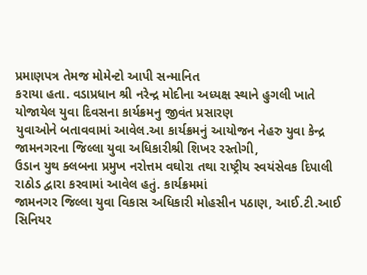પ્રમાણપત્ર તેમજ મોમેન્ટો આપી સન્માનિત
કરાયા હતા. વડાપ્રધાન શ્રી નરેન્દ્ર મોદીના અધ્યક્ષ સ્થાને હુગલી ખાતે યોજાયેલ યુવા દિવસના કાર્યક્રમનુ જીવંત પ્રસારણ
યુવાઓને બતાવવામાં આવેલ.આ કાર્યક્રમનું આયોજન નેહરુ યુવા કેન્દ્ર જામનગરના જિલ્લા યુવા અધિકારીશ્રી શિખર રસ્તોગી,
ઉડાન યુથ ક્લબના પ્રમુખ નરોત્તમ વઘોરા તથા રાષ્ટ્રીય સ્વયંસેવક દિપાલી રાઠોડ દ્વારા કરવામાં આવેલ હતું. કાર્યક્રમમાં
જામનગર જિલ્લા યુવા વિકાસ અધિકારી મોહસીન પઠાણ, આઈ.ટી.આઈ સિનિયર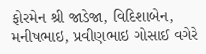ફોરમેન શ્રી જાડેજા, વિદિશાબેન,
મનીષભાઇ, પ્રવીણભાઇ ગોસાઈ વગેરે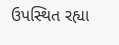ઉપસ્થિત રહ્યા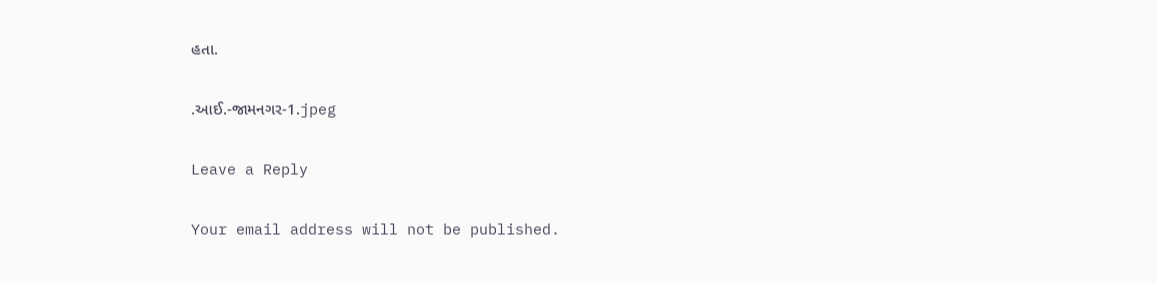હતા.

.આઈ.-જામનગર-1.jpeg

Leave a Reply

Your email address will not be published.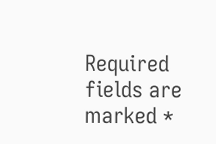Required fields are marked *